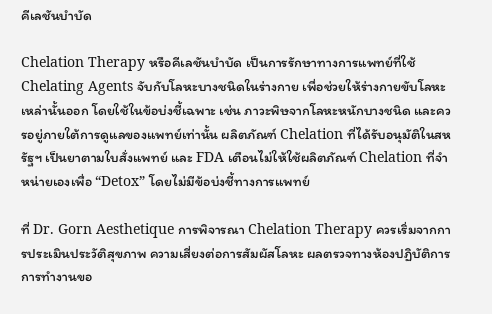คีเลชันบำบัด

Chelation Therapy หรือคีเลชันบำบัด เป็นการรักษาทางการแพทย์ที่ใช้ Chelating Agents จับกับโลหะบางชนิดในร่างกาย เพื่อช่วยให้ร่างกายขับโลหะเหล่านั้นออก โดยใช้ในข้อบ่งชี้เฉพาะ เช่น ภาวะพิษจากโลหะหนักบางชนิด และควรอยู่ภายใต้การดูแลของแพทย์เท่านั้น ผลิตภัณฑ์ Chelation ที่ได้รับอนุมัติในสหรัฐฯ เป็นยาตามใบสั่งแพทย์ และ FDA เตือนไม่ให้ใช้ผลิตภัณฑ์ Chelation ที่จำหน่ายเองเพื่อ “Detox” โดยไม่มีข้อบ่งชี้ทางการแพทย์

ที่ Dr. Gorn Aesthetique การพิจารณา Chelation Therapy ควรเริ่มจากการประเมินประวัติสุขภาพ ความเสี่ยงต่อการสัมผัสโลหะ ผลตรวจทางห้องปฏิบัติการ การทำงานขอ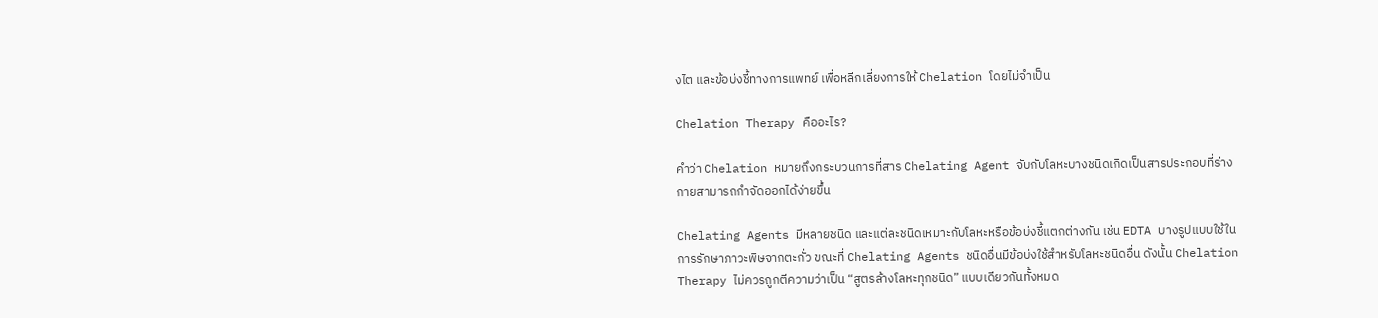งไต และข้อบ่งชี้ทางการแพทย์ เพื่อหลีกเลี่ยงการให้ Chelation โดยไม่จำเป็น

Chelation Therapy คืออะไร?

คำว่า Chelation หมายถึงกระบวนการที่สาร Chelating Agent จับกับโลหะบางชนิดเกิดเป็นสารประกอบที่ร่างกายสามารถกำจัดออกได้ง่ายขึ้น

Chelating Agents มีหลายชนิด และแต่ละชนิดเหมาะกับโลหะหรือข้อบ่งชี้แตกต่างกัน เช่น EDTA บางรูปแบบใช้ในการรักษาภาวะพิษจากตะกั่ว ขณะที่ Chelating Agents ชนิดอื่นมีข้อบ่งใช้สำหรับโลหะชนิดอื่น ดังนั้น Chelation Therapy ไม่ควรถูกตีความว่าเป็น “สูตรล้างโลหะทุกชนิด” แบบเดียวกันทั้งหมด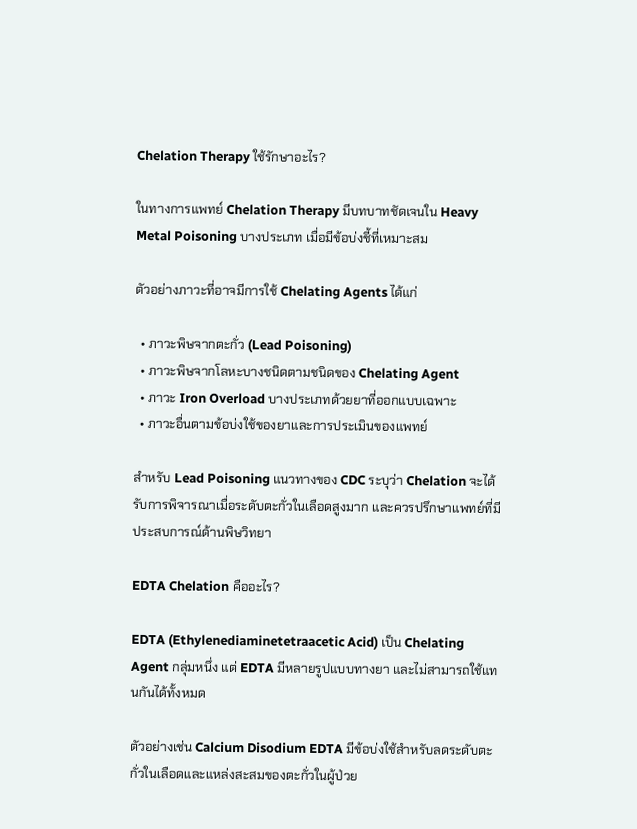Chelation Therapy ใช้รักษาอะไร?

ในทางการแพทย์ Chelation Therapy มีบทบาทชัดเจนใน Heavy Metal Poisoning บางประเภท เมื่อมีข้อบ่งชี้ที่เหมาะสม

ตัวอย่างภาวะที่อาจมีการใช้ Chelating Agents ได้แก่

  • ภาวะพิษจากตะกั่ว (Lead Poisoning)
  • ภาวะพิษจากโลหะบางชนิดตามชนิดของ Chelating Agent
  • ภาวะ Iron Overload บางประเภทด้วยยาที่ออกแบบเฉพาะ
  • ภาวะอื่นตามข้อบ่งใช้ของยาและการประเมินของแพทย์

สำหรับ Lead Poisoning แนวทางของ CDC ระบุว่า Chelation จะได้รับการพิจารณาเมื่อระดับตะกั่วในเลือดสูงมาก และควรปรึกษาแพทย์ที่มีประสบการณ์ด้านพิษวิทยา

EDTA Chelation คืออะไร?

EDTA (Ethylenediaminetetraacetic Acid) เป็น Chelating Agent กลุ่มหนึ่ง แต่ EDTA มีหลายรูปแบบทางยา และไม่สามารถใช้แทนกันได้ทั้งหมด

ตัวอย่างเช่น Calcium Disodium EDTA มีข้อบ่งใช้สำหรับลดระดับตะกั่วในเลือดและแหล่งสะสมของตะกั่วในผู้ป่วย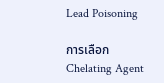Lead Poisoning

การเลือก Chelating Agent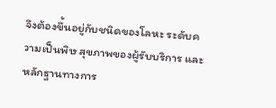จึงต้องขึ้นอยู่กับชนิดของโลหะ ระดับความเป็นพิษ สุขภาพของผู้รับบริการ และหลักฐานทางการ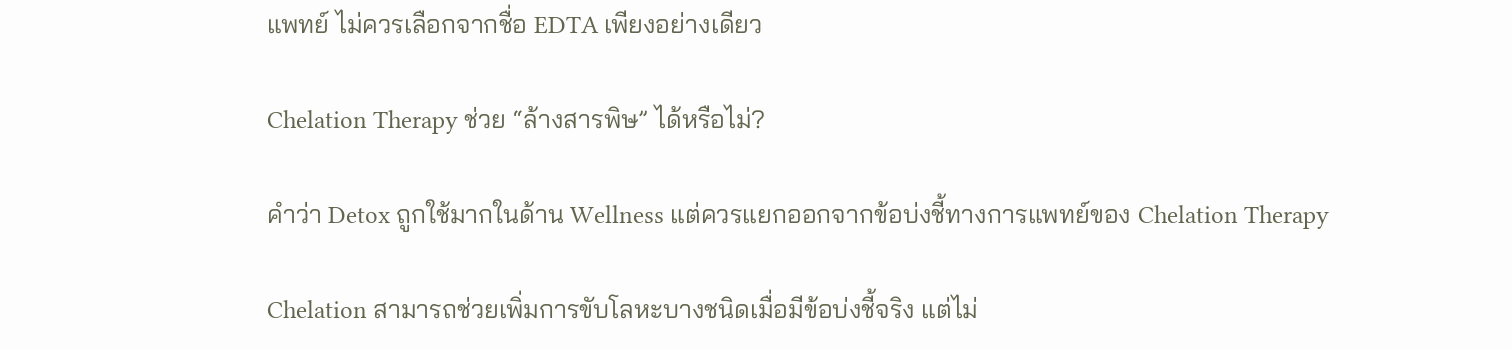แพทย์ ไม่ควรเลือกจากชื่อ EDTA เพียงอย่างเดียว

Chelation Therapy ช่วย “ล้างสารพิษ” ได้หรือไม่?

คำว่า Detox ถูกใช้มากในด้าน Wellness แต่ควรแยกออกจากข้อบ่งชี้ทางการแพทย์ของ Chelation Therapy

Chelation สามารถช่วยเพิ่มการขับโลหะบางชนิดเมื่อมีข้อบ่งชี้จริง แต่ไม่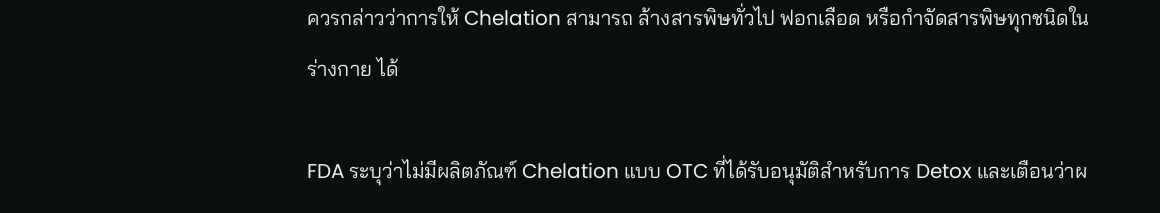ควรกล่าวว่าการให้ Chelation สามารถ ล้างสารพิษทั่วไป ฟอกเลือด หรือกำจัดสารพิษทุกชนิดในร่างกาย ได้

FDA ระบุว่าไม่มีผลิตภัณฑ์ Chelation แบบ OTC ที่ได้รับอนุมัติสำหรับการ Detox และเตือนว่าผ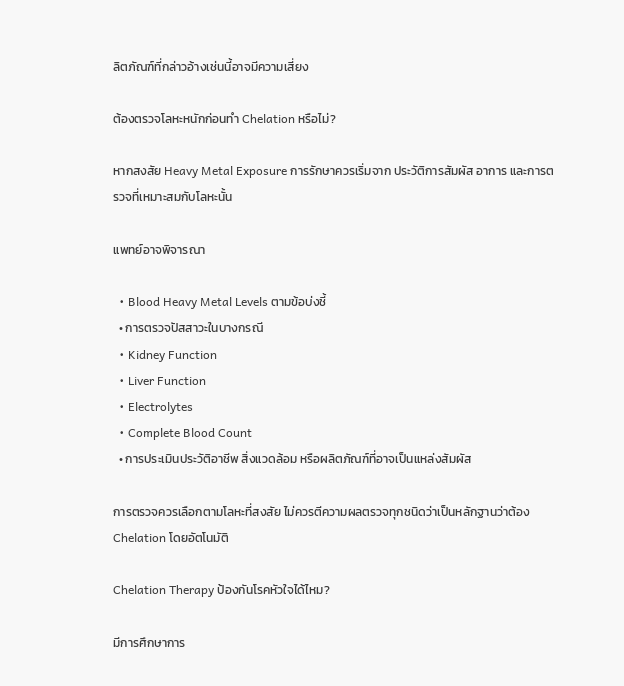ลิตภัณฑ์ที่กล่าวอ้างเช่นนี้อาจมีความเสี่ยง

ต้องตรวจโลหะหนักก่อนทำ Chelation หรือไม่?

หากสงสัย Heavy Metal Exposure การรักษาควรเริ่มจาก ประวัติการสัมผัส อาการ และการตรวจที่เหมาะสมกับโลหะนั้น

แพทย์อาจพิจารณา

  • Blood Heavy Metal Levels ตามข้อบ่งชี้
  • การตรวจปัสสาวะในบางกรณี
  • Kidney Function
  • Liver Function
  • Electrolytes
  • Complete Blood Count
  • การประเมินประวัติอาชีพ สิ่งแวดล้อม หรือผลิตภัณฑ์ที่อาจเป็นแหล่งสัมผัส

การตรวจควรเลือกตามโลหะที่สงสัย ไม่ควรตีความผลตรวจทุกชนิดว่าเป็นหลักฐานว่าต้อง Chelation โดยอัตโนมัติ

Chelation Therapy ป้องกันโรคหัวใจได้ไหม?

มีการศึกษาการ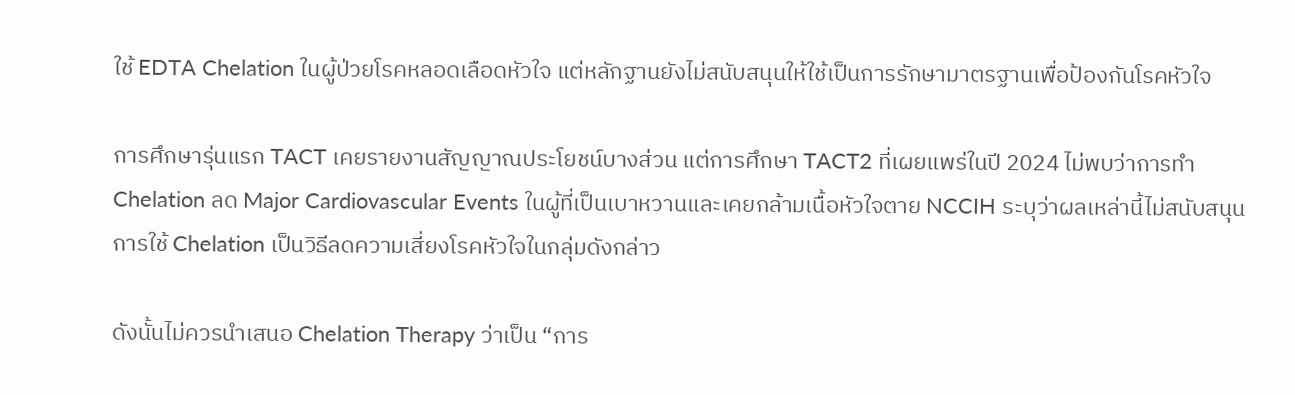ใช้ EDTA Chelation ในผู้ป่วยโรคหลอดเลือดหัวใจ แต่หลักฐานยังไม่สนับสนุนให้ใช้เป็นการรักษามาตรฐานเพื่อป้องกันโรคหัวใจ

การศึกษารุ่นแรก TACT เคยรายงานสัญญาณประโยชน์บางส่วน แต่การศึกษา TACT2 ที่เผยแพร่ในปี 2024 ไม่พบว่าการทำ Chelation ลด Major Cardiovascular Events ในผู้ที่เป็นเบาหวานและเคยกล้ามเนื้อหัวใจตาย NCCIH ระบุว่าผลเหล่านี้ไม่สนับสนุนการใช้ Chelation เป็นวิธีลดความเสี่ยงโรคหัวใจในกลุ่มดังกล่าว

ดังนั้นไม่ควรนำเสนอ Chelation Therapy ว่าเป็น “การ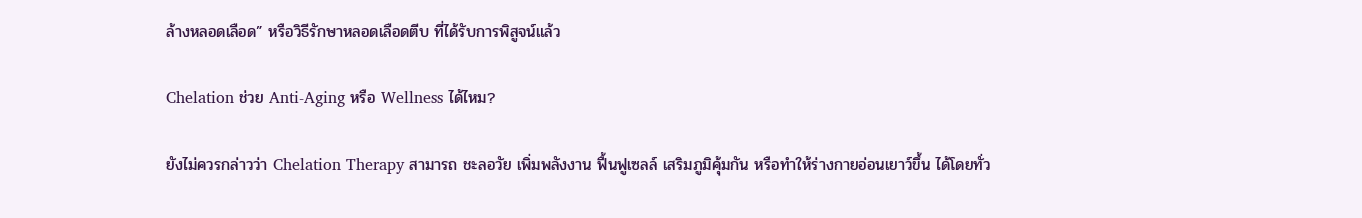ล้างหลอดเลือด” หรือวิธีรักษาหลอดเลือดตีบ ที่ได้รับการพิสูจน์แล้ว

Chelation ช่วย Anti-Aging หรือ Wellness ได้ไหม?

ยังไม่ควรกล่าวว่า Chelation Therapy สามารถ ชะลอวัย เพิ่มพลังงาน ฟื้นฟูเซลล์ เสริมภูมิคุ้มกัน หรือทำให้ร่างกายอ่อนเยาว์ขึ้น ได้โดยทั่ว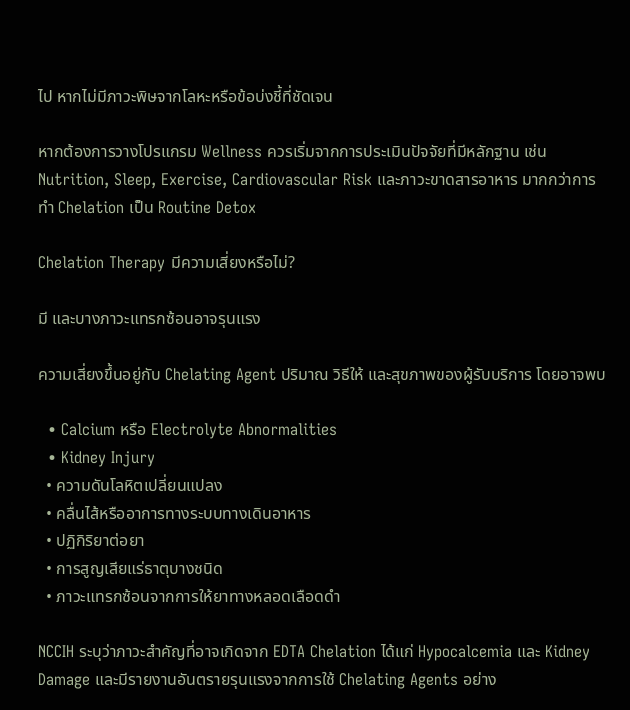ไป หากไม่มีภาวะพิษจากโลหะหรือข้อบ่งชี้ที่ชัดเจน

หากต้องการวางโปรแกรม Wellness ควรเริ่มจากการประเมินปัจจัยที่มีหลักฐาน เช่น Nutrition, Sleep, Exercise, Cardiovascular Risk และภาวะขาดสารอาหาร มากกว่าการทำ Chelation เป็น Routine Detox

Chelation Therapy มีความเสี่ยงหรือไม่?

มี และบางภาวะแทรกซ้อนอาจรุนแรง

ความเสี่ยงขึ้นอยู่กับ Chelating Agent ปริมาณ วิธีให้ และสุขภาพของผู้รับบริการ โดยอาจพบ

  • Calcium หรือ Electrolyte Abnormalities
  • Kidney Injury
  • ความดันโลหิตเปลี่ยนแปลง
  • คลื่นไส้หรืออาการทางระบบทางเดินอาหาร
  • ปฏิกิริยาต่อยา
  • การสูญเสียแร่ธาตุบางชนิด
  • ภาวะแทรกซ้อนจากการให้ยาทางหลอดเลือดดำ

NCCIH ระบุว่าภาวะสำคัญที่อาจเกิดจาก EDTA Chelation ได้แก่ Hypocalcemia และ Kidney Damage และมีรายงานอันตรายรุนแรงจากการใช้ Chelating Agents อย่าง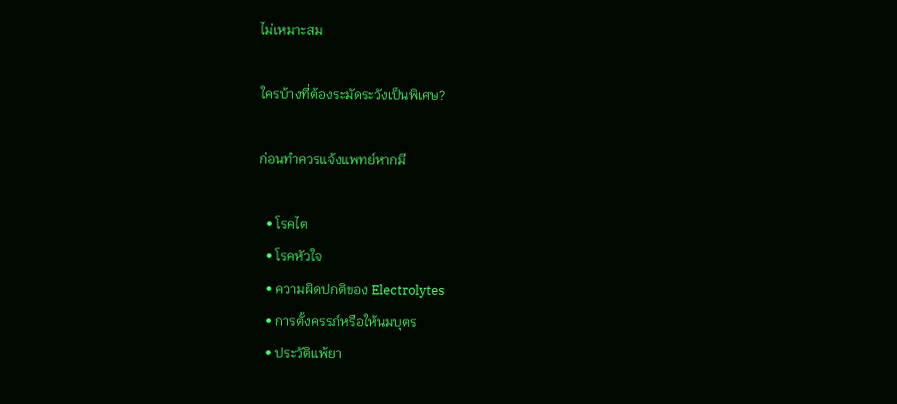ไม่เหมาะสม

ใครบ้างที่ต้องระมัดระวังเป็นพิเศษ?

ก่อนทำควรแจ้งแพทย์หากมี

  • โรคไต
  • โรคหัวใจ
  • ความผิดปกติของ Electrolytes
  • การตั้งครรภ์หรือให้นมบุตร
  • ประวัติแพ้ยา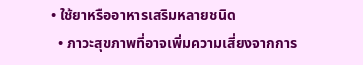• ใช้ยาหรืออาหารเสริมหลายชนิด
  • ภาวะสุขภาพที่อาจเพิ่มความเสี่ยงจากการ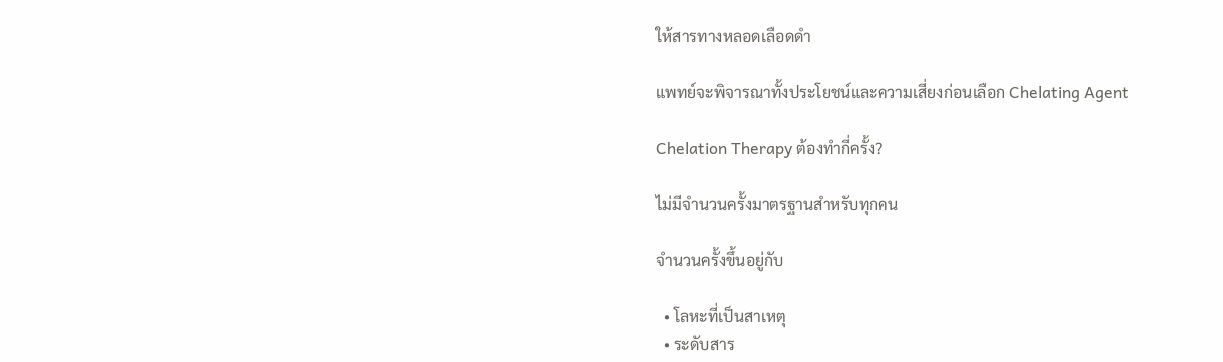ให้สารทางหลอดเลือดดำ

แพทย์จะพิจารณาทั้งประโยชน์และความเสี่ยงก่อนเลือก Chelating Agent

Chelation Therapy ต้องทำกี่ครั้ง?

ไม่มีจำนวนครั้งมาตรฐานสำหรับทุกคน

จำนวนครั้งขึ้นอยู่กับ

  • โลหะที่เป็นสาเหตุ
  • ระดับสาร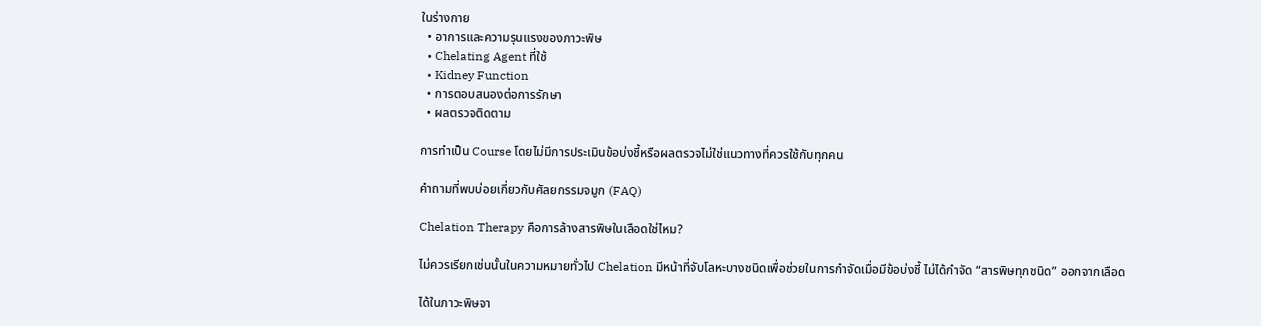ในร่างกาย
  • อาการและความรุนแรงของภาวะพิษ
  • Chelating Agent ที่ใช้
  • Kidney Function
  • การตอบสนองต่อการรักษา
  • ผลตรวจติดตาม

การทำเป็น Course โดยไม่มีการประเมินข้อบ่งชี้หรือผลตรวจไม่ใช่แนวทางที่ควรใช้กับทุกคน

คำถามที่พบบ่อยเกี่ยวกับศัลยกรรมจมูก (FAQ)

Chelation Therapy คือการล้างสารพิษในเลือดใช่ไหม?

ไม่ควรเรียกเช่นนั้นในความหมายทั่วไป Chelation มีหน้าที่จับโลหะบางชนิดเพื่อช่วยในการกำจัดเมื่อมีข้อบ่งชี้ ไม่ได้กำจัด “สารพิษทุกชนิด” ออกจากเลือด

ได้ในภาวะพิษจา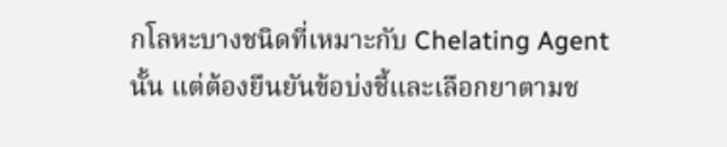กโลหะบางชนิดที่เหมาะกับ Chelating Agent นั้น แต่ต้องยืนยันข้อบ่งชี้และเลือกยาตามช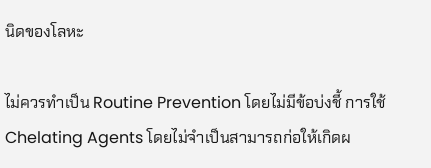นิดของโลหะ

ไม่ควรทำเป็น Routine Prevention โดยไม่มีข้อบ่งชี้ การใช้ Chelating Agents โดยไม่จำเป็นสามารถก่อให้เกิดผ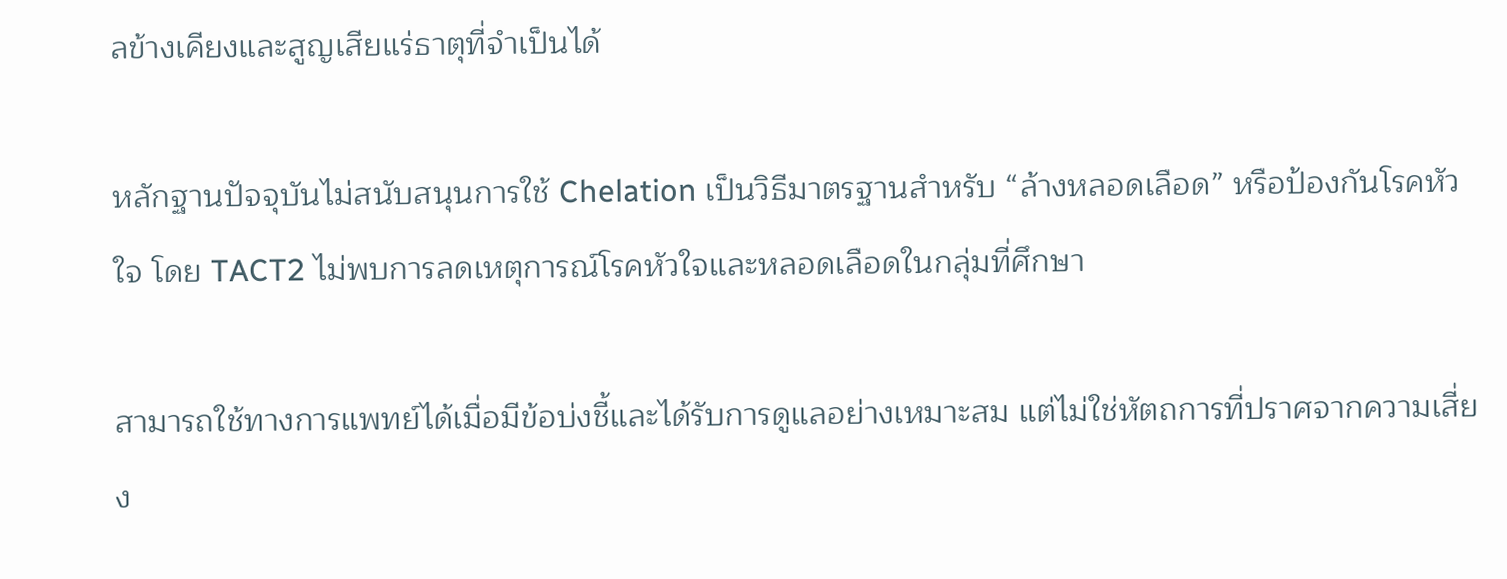ลข้างเคียงและสูญเสียแร่ธาตุที่จำเป็นได้

หลักฐานปัจจุบันไม่สนับสนุนการใช้ Chelation เป็นวิธีมาตรฐานสำหรับ “ล้างหลอดเลือด” หรือป้องกันโรคหัวใจ โดย TACT2 ไม่พบการลดเหตุการณ์โรคหัวใจและหลอดเลือดในกลุ่มที่ศึกษา

สามารถใช้ทางการแพทย์ได้เมื่อมีข้อบ่งชี้และได้รับการดูแลอย่างเหมาะสม แต่ไม่ใช่หัตถการที่ปราศจากความเสี่ยง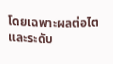โดยเฉพาะผลต่อไตและระดับ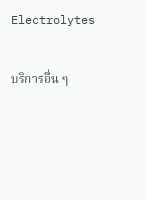Electrolytes

บริการอื่น ๆ